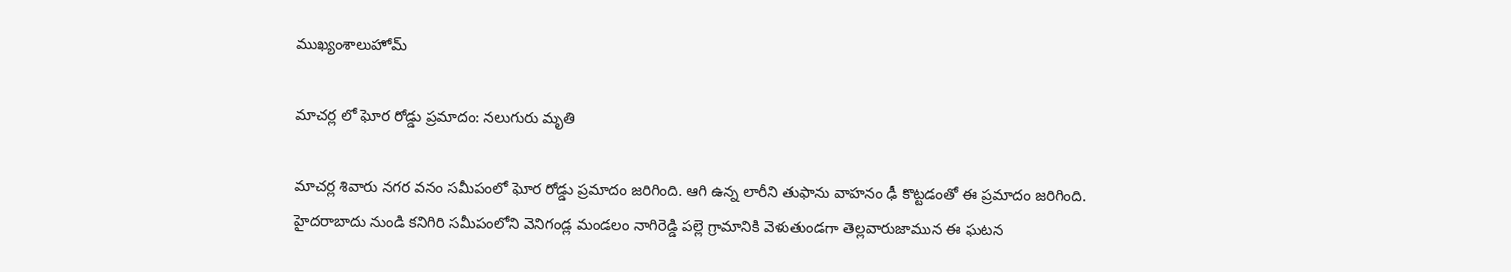ముఖ్యంశాలుహోమ్

మాచర్ల లో ఘోర రోడ్డు ప్రమాదం: నలుగురు మృతి

మాచర్ల శివారు నగర వనం సమీపంలో ఘోర రోడ్డు ప్రమాదం జరిగింది. ఆగి ఉన్న లారీని తుఫాను వాహనం ఢీ కొట్టడంతో ఈ ప్రమాదం జరిగింది. హైదరాబాదు నుండి కనిగిరి సమీపంలోని వెనిగండ్ల మండలం నాగిరెడ్డి పల్లె గ్రామానికి వెళుతుండగా తెల్లవారుజామున ఈ ఘటన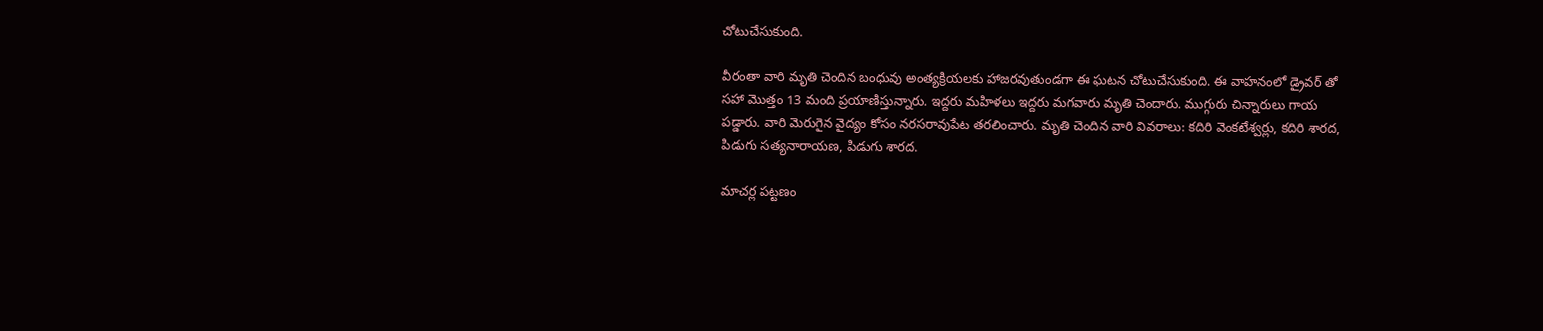చోటుచేసుకుంది.

వీరంతా వారి మృతి చెందిన బంధువు అంత్యక్రియలకు హాజరవుతుండగా ఈ ఘటన చోటుచేసుకుంది. ఈ వాహనంలో డ్రైవర్ తో సహా మొత్తం 13 మంది ప్రయాణిస్తున్నారు. ఇద్దరు మహిళలు ఇద్దరు మగవారు మృతి చెందారు. ముగ్గురు చిన్నారులు గాయ పడ్డారు. వారి మెరుగైన వైద్యం కోసం నరసరావుపేట తరలించారు. మృతి చెందిన వారి వివరాలు: కదిరి వెంకటేశ్వర్లు, కదిరి శారద, పిడుగు సత్యనారాయణ, పిడుగు శారద.

మాచర్ల పట్టణం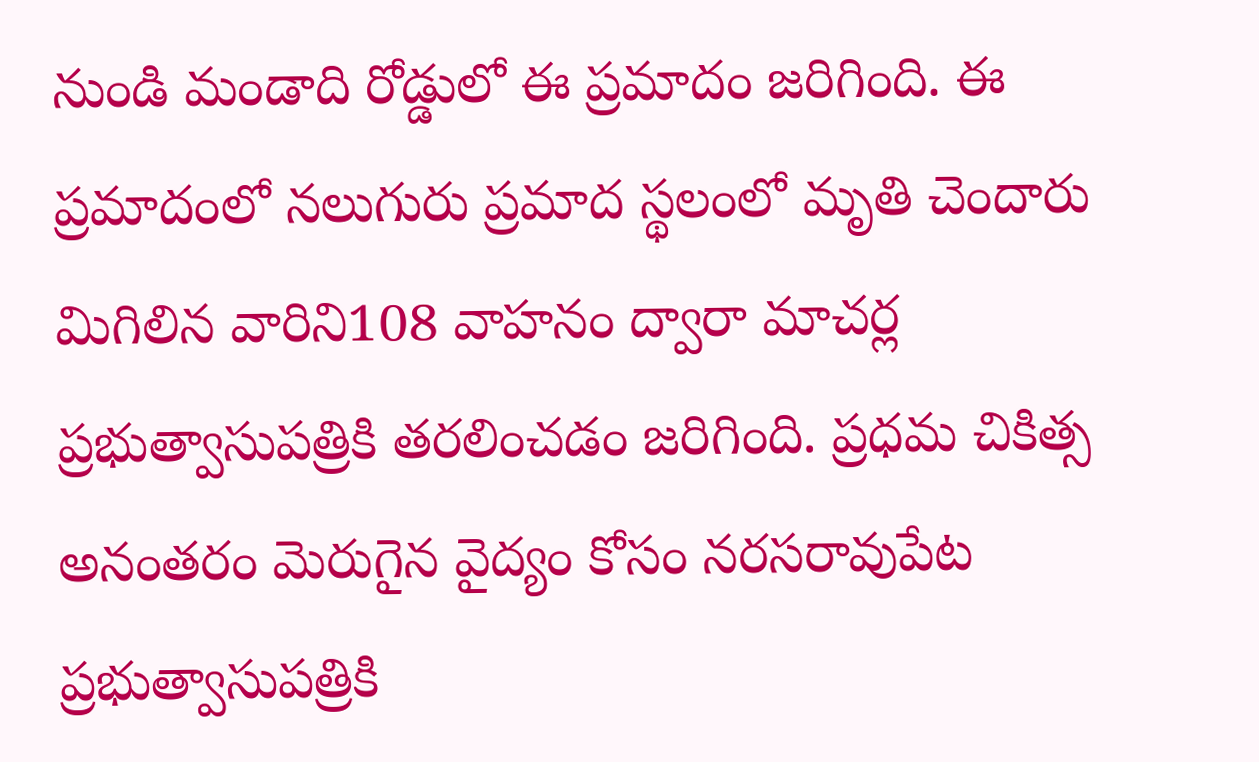నుండి మండాది రోడ్డులో ఈ ప్రమాదం జరిగింది. ఈ ప్రమాదంలో నలుగురు ప్రమాద స్థలంలో మృతి చెందారు మిగిలిన వారిని108 వాహనం ద్వారా మాచర్ల ప్రభుత్వాసుపత్రికి తరలించడం జరిగింది. ప్రధమ చికిత్స అనంతరం మెరుగైన వైద్యం కోసం నరసరావుపేట ప్రభుత్వాసుపత్రికి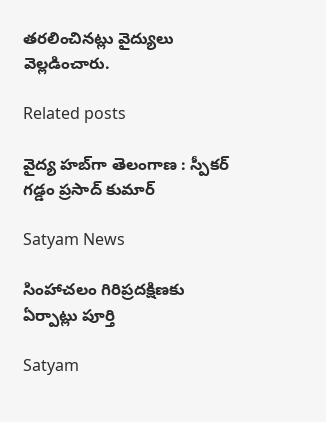తరలించినట్లు వైద్యులు వెల్లడించారు.

Related posts

వైద్య హబ్‌గా తెలంగాణ : స్పీకర్ గడ్డం ప్రసాద్ కుమార్

Satyam News

సింహాచలం గిరిప్రదక్షిణకు ఏర్పాట్లు పూర్తి

Satyam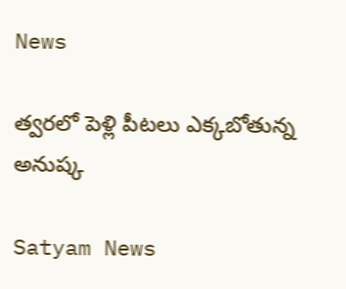News

త్వరలో పెళ్లి పీటలు ఎక్కబోతున్న అనుష్క

Satyam News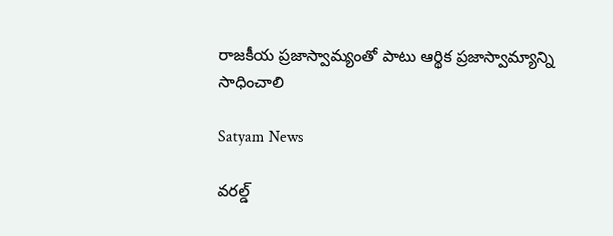రాజకీయ ప్రజాస్వామ్యంతో పాటు ఆర్థిక ప్రజాస్వామ్యాన్ని సాధించాలి

Satyam News

వరల్డ్‌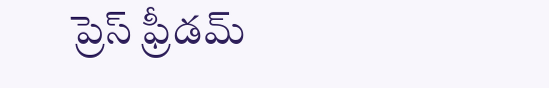ప్రెస్‌ ఫ్రీడమ్‌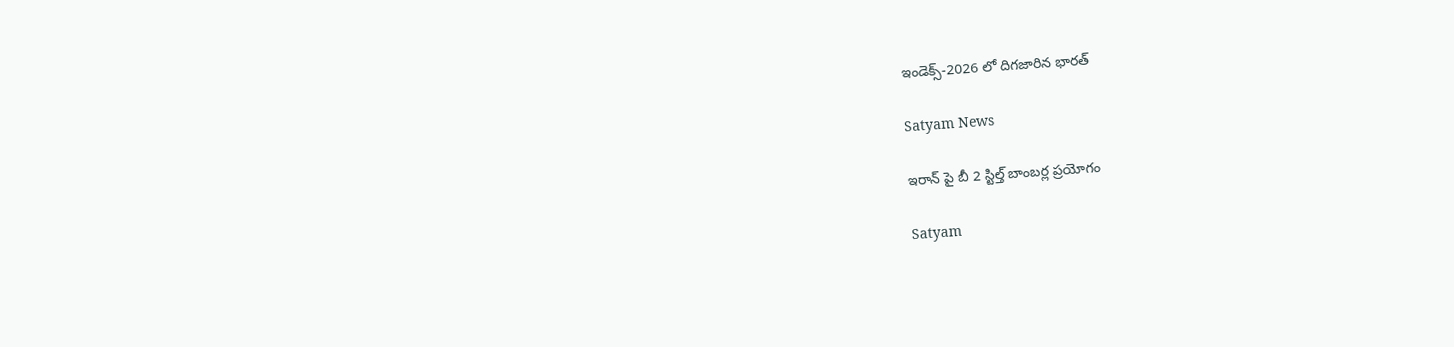ఇండెక్స్‌-2026 లో దిగజారిన భారత్‌

Satyam News

ఇరాన్ పై బీ 2 స్టిల్త్ బాంబర్ల ప్రయోగం

Satyam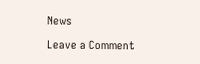News

Leave a Comment